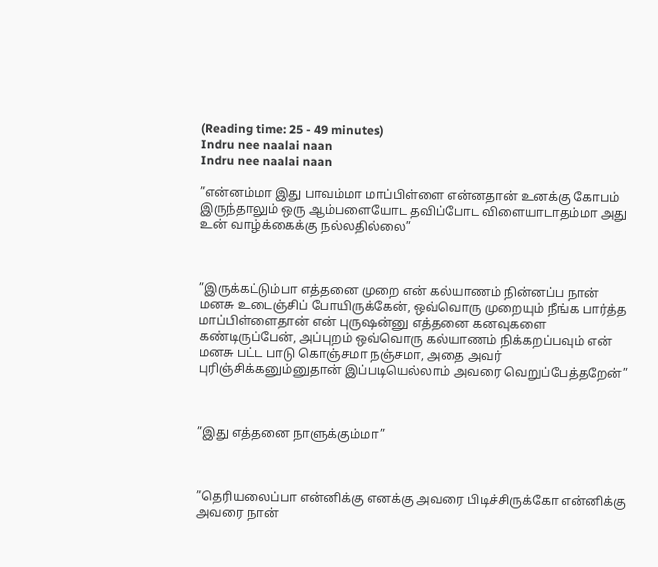(Reading time: 25 - 49 minutes)
Indru nee naalai naan
Indru nee naalai naan

”என்னம்மா இது பாவம்மா மாப்பிள்ளை என்னதான் உனக்கு கோபம் இருந்தாலும் ஒரு ஆம்பளையோட தவிப்போட விளையாடாதம்மா அது உன் வாழ்க்கைக்கு நல்லதில்லை”



”இருக்கட்டும்பா எத்தனை முறை என் கல்யாணம் நின்னப்ப நான் மனசு உடைஞ்சிப் போயிருக்கேன், ஒவ்வொரு முறையும் நீங்க பார்த்த மாப்பிள்ளைதான் என் புருஷன்னு எத்தனை கனவுகளை கண்டிருப்பேன், அப்புறம் ஒவ்வொரு கல்யாணம் நிக்கறப்பவும் என் மனசு பட்ட பாடு கொஞ்சமா நஞ்சமா, அதை அவர் புரிஞ்சிக்கனும்னுதான் இப்படியெல்லாம் அவரை வெறுப்பேத்தறேன்”



”இது எத்தனை நாளுக்கும்மா”



”தெரியலைப்பா என்னிக்கு எனக்கு அவரை பிடிச்சிருக்கோ என்னிக்கு அவரை நான்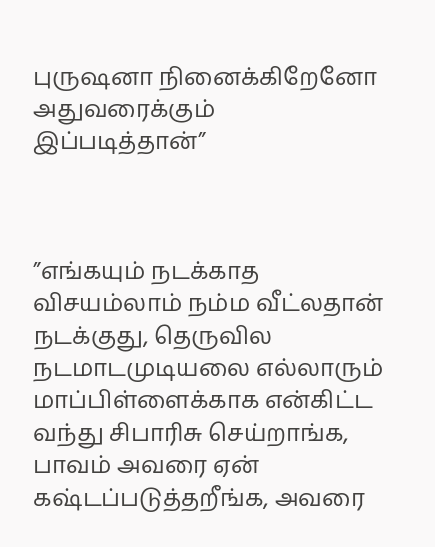புருஷனா நினைக்கிறேனோ அதுவரைக்கும் இப்படித்தான்”



”எங்கயும் நடக்காத விசயம்லாம் நம்ம வீட்லதான் நடக்குது, தெருவில நடமாடமுடியலை எல்லாரும் மாப்பிள்ளைக்காக என்கிட்ட வந்து சிபாரிசு செய்றாங்க, பாவம் அவரை ஏன் கஷ்டப்படுத்தறீங்க, அவரை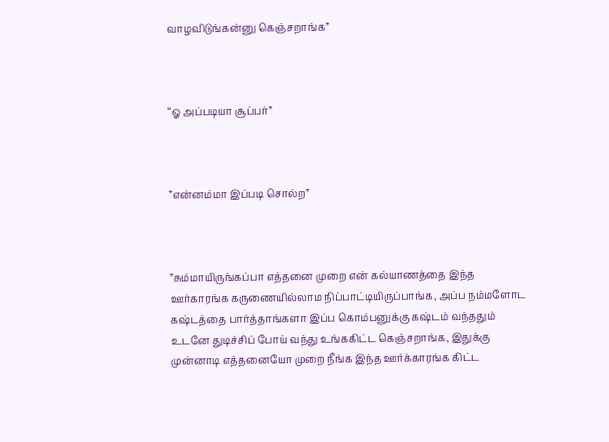வாழவிடுங்கன்னு கெஞ்சறாங்க”



“ஓ அப்படியா சூப்பர்”



”என்னம்மா இப்படி சொல்ற”



”சும்மாயிருங்கப்பா எத்தனை முறை என் கல்யாணத்தை இந்த ஊர்காரங்க கருணையில்லாம நிப்பாட்டியிருப்பாங்க, அப்ப நம்மளோட கஷ்டத்தை பார்த்தாங்களா இப்ப கொம்பனுக்கு கஷ்டம் வந்ததும் உடனே துடிச்சிப் போய் வந்து உங்ககிட்ட கெஞ்சறாங்க, இதுக்கு முன்னாடி எத்தனையோ முறை நீங்க இந்த ஊர்க்காரங்க கிட்ட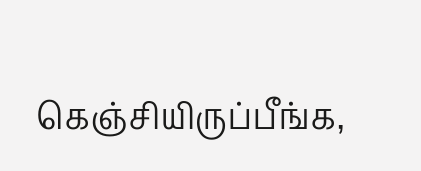கெஞ்சியிருப்பீங்க,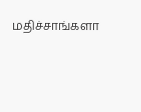மதிச்சாங்களா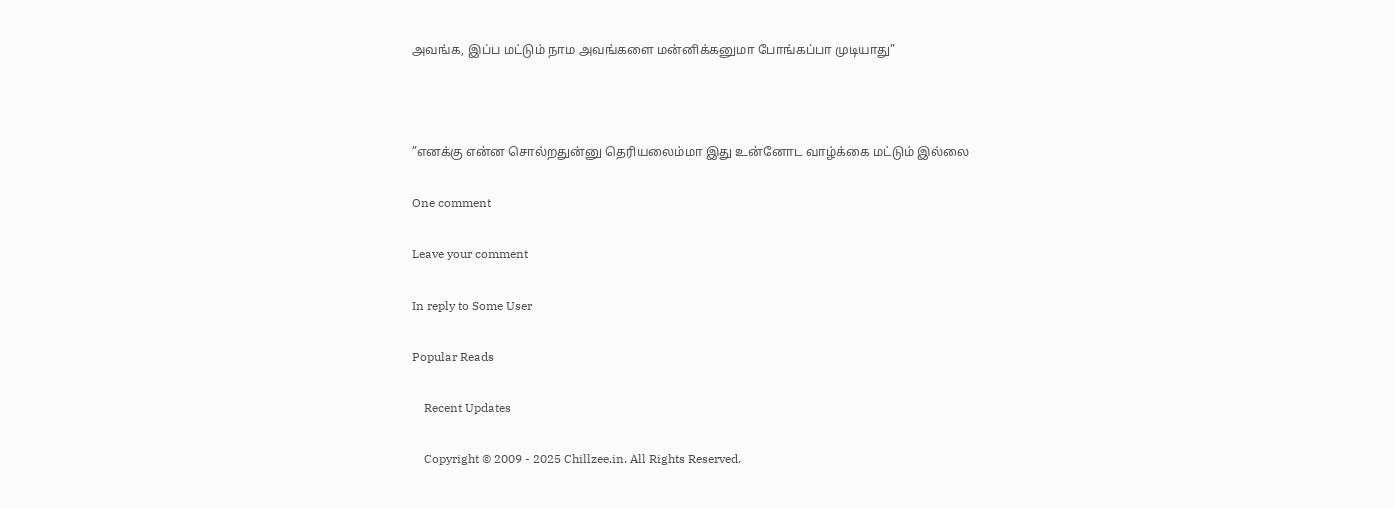அவங்க, இப்ப மட்டும் நாம அவங்களை மன்னிக்கனுமா போங்கப்பா முடியாது”



”எனக்கு என்ன சொல்றதுன்னு தெரியலைம்மா இது உன்னோட வாழ்க்கை மட்டும் இல்லை

One comment

Leave your comment

In reply to Some User

Popular Reads

    Recent Updates

    Copyright © 2009 - 2025 Chillzee.in. All Rights Reserved.